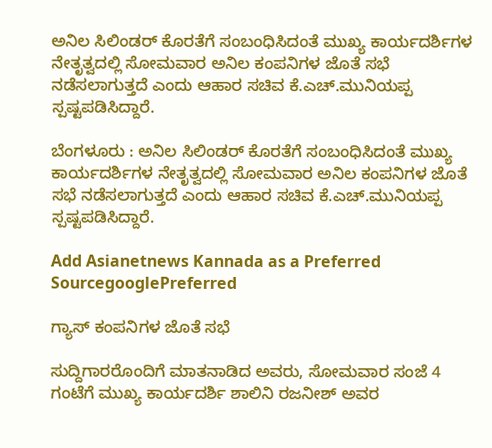ಅನಿಲ ಸಿಲಿಂಡರ್‌ ಕೊರತೆಗೆ ಸಂಬಂಧಿಸಿದಂತೆ ಮುಖ್ಯ ಕಾರ್ಯದರ್ಶಿಗಳ ನೇತೃತ್ವದಲ್ಲಿ ಸೋಮವಾರ ಅನಿಲ ಕಂಪನಿಗಳ ಜೊತೆ ಸಭೆ ನಡೆಸಲಾಗುತ್ತದೆ ಎಂದು ಆಹಾರ ಸಚಿವ ಕೆ.ಎಚ್‌.ಮುನಿಯಪ್ಪ ಸ್ಪಷ್ಟಪಡಿಸಿದ್ದಾರೆ.

ಬೆಂಗಳೂರು : ಅನಿಲ ಸಿಲಿಂಡರ್‌ ಕೊರತೆಗೆ ಸಂಬಂಧಿಸಿದಂತೆ ಮುಖ್ಯ ಕಾರ್ಯದರ್ಶಿಗಳ ನೇತೃತ್ವದಲ್ಲಿ ಸೋಮವಾರ ಅನಿಲ ಕಂಪನಿಗಳ ಜೊತೆ ಸಭೆ ನಡೆಸಲಾಗುತ್ತದೆ ಎಂದು ಆಹಾರ ಸಚಿವ ಕೆ.ಎಚ್‌.ಮುನಿಯಪ್ಪ ಸ್ಪಷ್ಟಪಡಿಸಿದ್ದಾರೆ.

Add Asianetnews Kannada as a Preferred SourcegooglePreferred

ಗ್ಯಾಸ್‌ ಕಂಪನಿಗಳ ಜೊತೆ ಸಭೆ

ಸುದ್ದಿಗಾರರೊಂದಿಗೆ ಮಾತನಾಡಿದ ಅವರು, ಸೋಮವಾರ ಸಂಜೆ 4 ಗಂಟೆಗೆ ಮುಖ್ಯ ಕಾರ್ಯದರ್ಶಿ ಶಾಲಿನಿ ರಜನೀಶ್‌ ಅವರ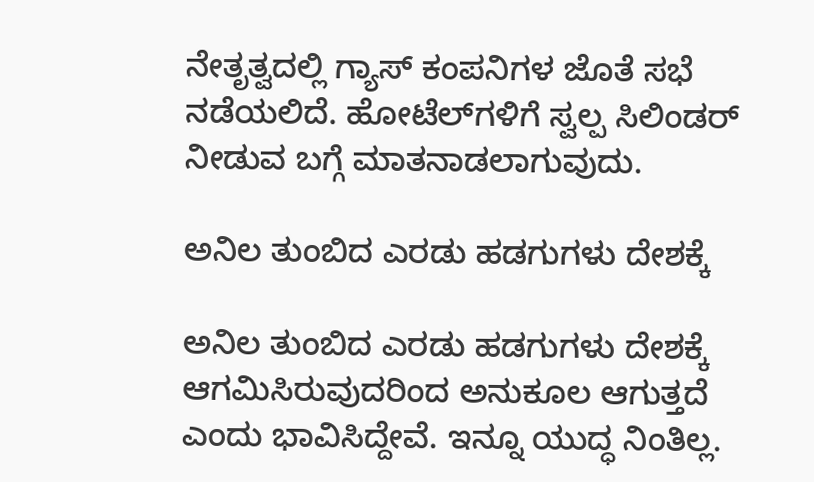ನೇತೃತ್ವದಲ್ಲಿ ಗ್ಯಾಸ್‌ ಕಂಪನಿಗಳ ಜೊತೆ ಸಭೆ ನಡೆಯಲಿದೆ. ಹೋಟೆಲ್‌ಗಳಿಗೆ ಸ್ವಲ್ಪ ಸಿಲಿಂಡರ್‌ ನೀಡುವ ಬಗ್ಗೆ ಮಾತನಾಡಲಾಗುವುದು.

ಅನಿಲ ತುಂಬಿದ ಎರಡು ಹಡಗುಗಳು ದೇಶಕ್ಕೆ

ಅನಿಲ ತುಂಬಿದ ಎರಡು ಹಡಗುಗಳು ದೇಶಕ್ಕೆ ಆಗಮಿಸಿರುವುದರಿಂದ ಅನುಕೂಲ ಆಗುತ್ತದೆ ಎಂದು ಭಾವಿಸಿದ್ದೇವೆ. ಇನ್ನೂ ಯುದ್ಧ ನಿಂತಿಲ್ಲ.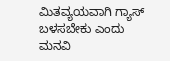ಮಿತವ್ಯಯವಾಗಿ ಗ್ಯಾಸ್‌ ಬಳಸಬೇಕು ಎಂದು ಮನವಿ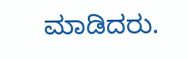ಮಾಡಿದರು.